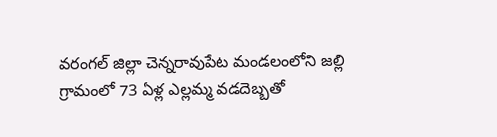వరంగల్ జిల్లా చెన్నరావుపేట మండలంలోని జల్లి గ్రామంలో 73 ఏళ్ల ఎల్లమ్మ వడదెబ్బతో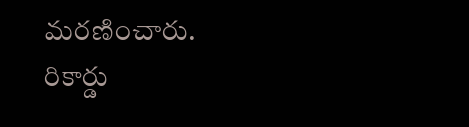మరణించారు. రికార్డు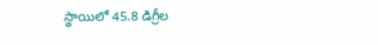స్థాయిలో 45.8 డిగ్రీల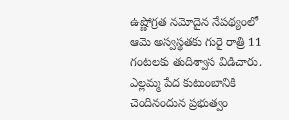ఉష్ణోగ్రత నమోదైన నేపథ్యంలో ఆమె అస్వస్థతకు గురై రాత్రి 11 గంటలకు తుదిశ్వాస విడిచారు. ఎల్లమ్మ పేద కుటుంబానికి చెందినందున ప్రభుత్వం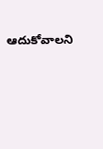ఆదుకోవాలని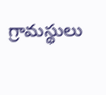గ్రామస్థులు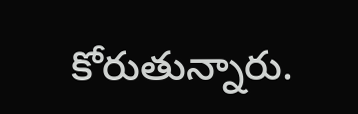కోరుతున్నారు.